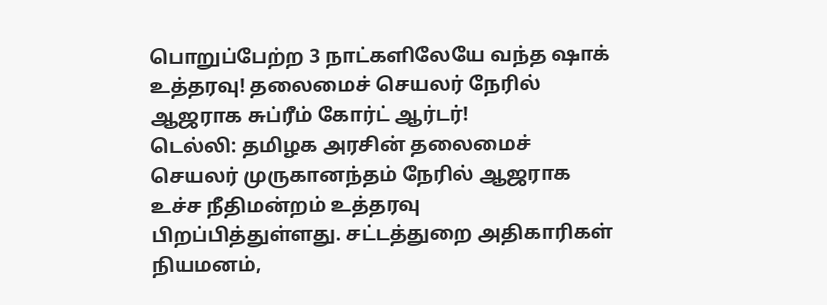பொறுப்பேற்ற 3 நாட்களிலேயே வந்த ஷாக் உத்தரவு! தலைமைச் செயலர் நேரில் ஆஜராக சுப்ரீம் கோர்ட் ஆர்டர்!
டெல்லி: தமிழக அரசின் தலைமைச் செயலர் முருகானந்தம் நேரில் ஆஜராக உச்ச நீதிமன்றம் உத்தரவு பிறப்பித்துள்ளது. சட்டத்துறை அதிகாரிகள் நியமனம்,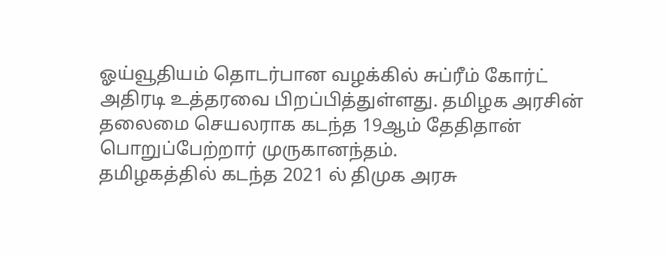ஓய்வூதியம் தொடர்பான வழக்கில் சுப்ரீம் கோர்ட் அதிரடி உத்தரவை பிறப்பித்துள்ளது. தமிழக அரசின் தலைமை செயலராக கடந்த 19ஆம் தேதிதான் பொறுப்பேற்றார் முருகானந்தம்.
தமிழகத்தில் கடந்த 2021 ல் திமுக அரசு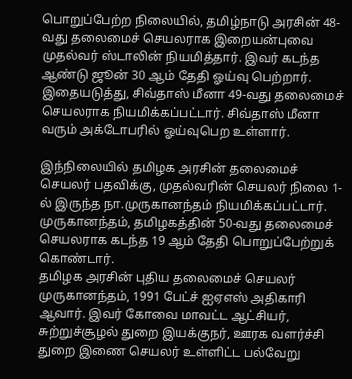பொறுப்பேற்ற நிலையில், தமிழ்நாடு அரசின் 48-வது தலைமைச் செயலராக இறையன்புவை முதல்வர் ஸ்டாலின் நியமித்தார். இவர் கடந்த ஆண்டு ஜூன் 30 ஆம் தேதி ஓய்வு பெற்றார். இதையடுத்து, சிவ்தாஸ் மீனா 49-வது தலைமைச் செயலராக நியமிக்கப்பட்டார். சிவ்தாஸ் மீனா வரும் அக்டோபரில் ஓய்வுபெற உள்ளார்.

இந்நிலையில் தமிழக அரசின் தலைமைச் செயலர் பதவிக்கு, முதல்வரின் செயலர் நிலை 1-ல் இருந்த நா.முருகானந்தம் நியமிக்கப்பட்டார். முருகானந்தம், தமிழகத்தின் 50-வது தலைமைச் செயலராக கடந்த 19 ஆம் தேதி பொறுப்பேற்றுக் கொண்டார்.
தமிழக அரசின் புதிய தலைமைச் செயலர் முருகானந்தம், 1991 பேட்ச் ஐஏஎஸ் அதிகாரி ஆவார். இவர் கோவை மாவட்ட ஆட்சியர், சுற்றுச்சூழல் துறை இயக்குநர், ஊரக வளர்ச்சி துறை இணை செயலர் உள்ளிட்ட பல்வேறு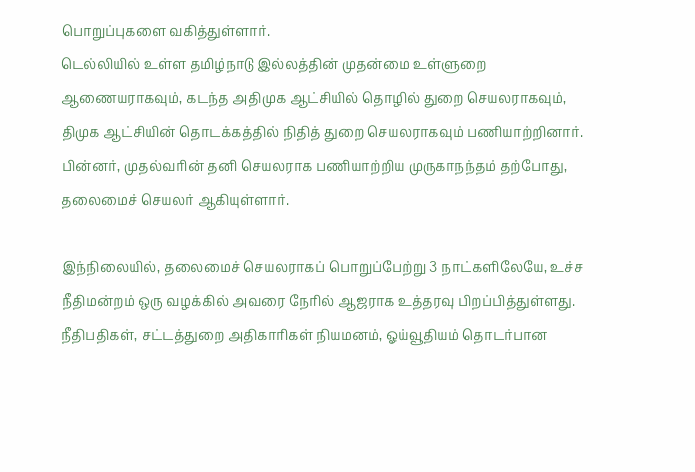பொறுப்புகளை வகித்துள்ளார்.
டெல்லியில் உள்ள தமிழ்நாடு இல்லத்தின் முதன்மை உள்ளுறை ஆணையராகவும், கடந்த அதிமுக ஆட்சியில் தொழில் துறை செயலராகவும், திமுக ஆட்சியின் தொடக்கத்தில் நிதித் துறை செயலராகவும் பணியாற்றினார். பின்னர், முதல்வரின் தனி செயலராக பணியாற்றிய முருகாநந்தம் தற்போது, தலைமைச் செயலர் ஆகியுள்ளார்.

இந்நிலையில், தலைமைச் செயலராகப் பொறுப்பேற்று 3 நாட்களிலேயே, உச்ச நீதிமன்றம் ஒரு வழக்கில் அவரை நேரில் ஆஜராக உத்தரவு பிறப்பித்துள்ளது. நீதிபதிகள், சட்டத்துறை அதிகாரிகள் நியமனம், ஓய்வூதியம் தொடர்பான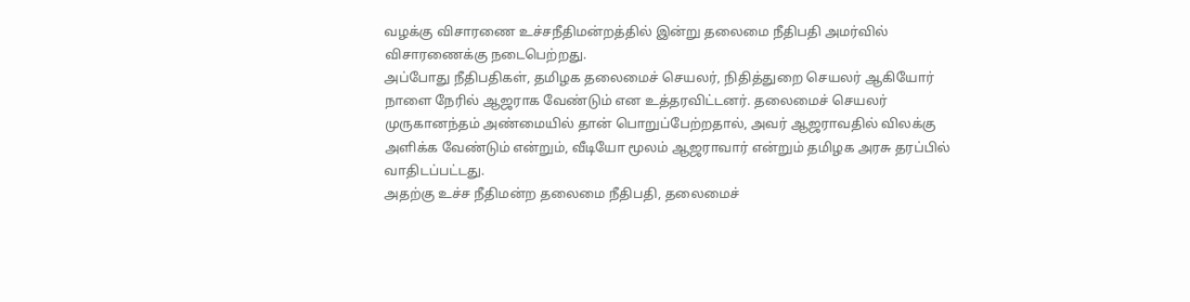வழக்கு விசாரணை உச்சநீதிமன்றத்தில் இன்று தலைமை நீதிபதி அமர்வில் விசாரணைக்கு நடைபெற்றது.
அப்போது நீதிபதிகள், தமிழக தலைமைச் செயலர், நிதித்துறை செயலர் ஆகியோர் நாளை நேரில் ஆஜராக வேண்டும் என உத்தரவிட்டனர். தலைமைச் செயலர் முருகானந்தம் அண்மையில் தான் பொறுப்பேற்றதால், அவர் ஆஜராவதில் விலக்கு அளிக்க வேண்டும் என்றும், வீடியோ மூலம் ஆஜராவார் என்றும் தமிழக அரசு தரப்பில் வாதிடப்பட்டது.
அதற்கு உச்ச நீதிமன்ற தலைமை நீதிபதி, தலைமைச்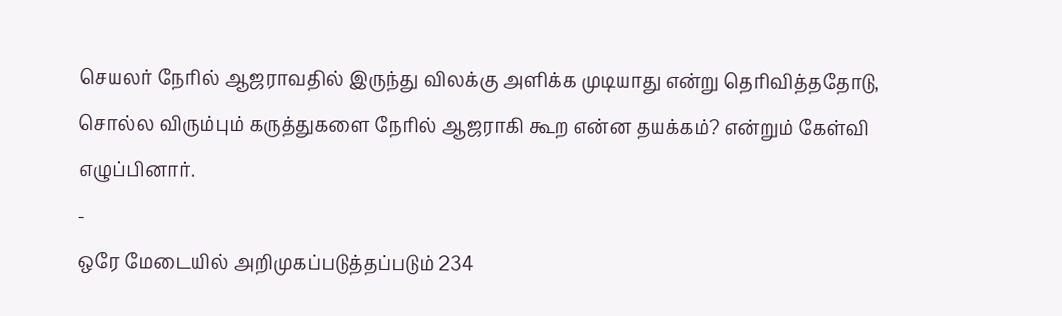செயலர் நேரில் ஆஜராவதில் இருந்து விலக்கு அளிக்க முடியாது என்று தெரிவித்ததோடு, சொல்ல விரும்பும் கருத்துகளை நேரில் ஆஜராகி கூற என்ன தயக்கம்? என்றும் கேள்வி எழுப்பினார்.
-
ஒரே மேடையில் அறிமுகப்படுத்தப்படும் 234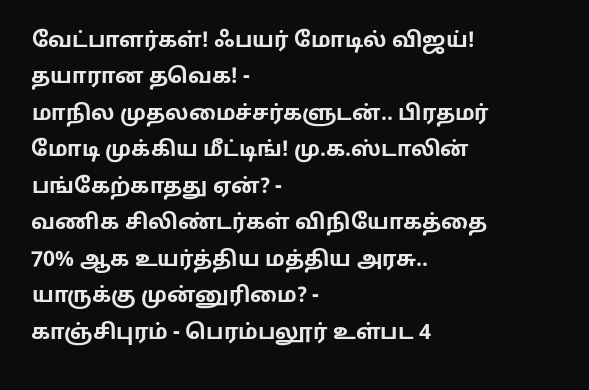வேட்பாளர்கள்! ஃபயர் மோடில் விஜய்! தயாரான தவெக! -
மாநில முதலமைச்சர்களுடன்.. பிரதமர் மோடி முக்கிய மீட்டிங்! மு.க.ஸ்டாலின் பங்கேற்காதது ஏன்? -
வணிக சிலிண்டர்கள் விநியோகத்தை 70% ஆக உயர்த்திய மத்திய அரசு.. யாருக்கு முன்னுரிமை? -
காஞ்சிபுரம் - பெரம்பலூர் உள்பட 4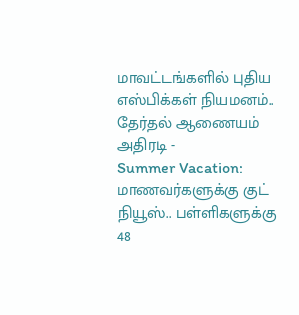மாவட்டங்களில் புதிய எஸ்பிக்கள் நியமனம்.. தேர்தல் ஆணையம் அதிரடி -
Summer Vacation: மாணவர்களுக்கு குட் நியூஸ்.. பள்ளிகளுக்கு 48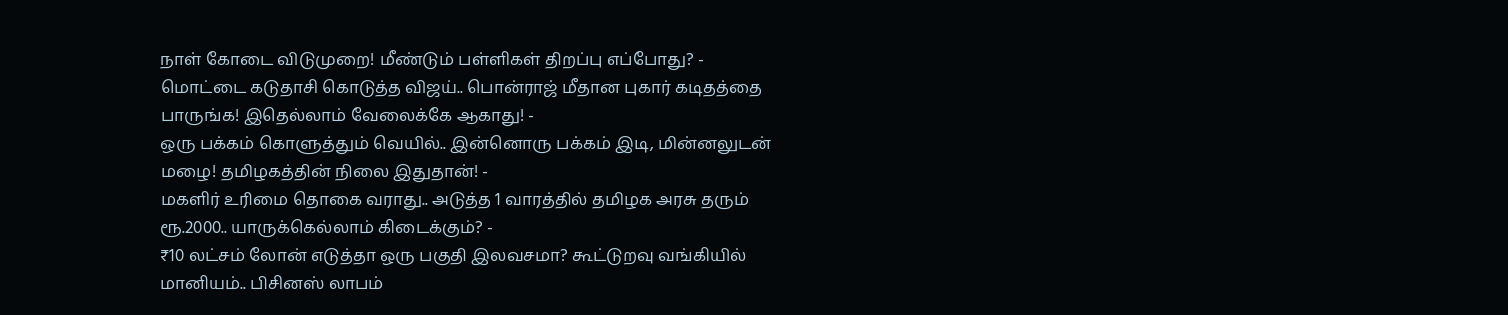நாள் கோடை விடுமுறை! மீண்டும் பள்ளிகள் திறப்பு எப்போது? -
மொட்டை கடுதாசி கொடுத்த விஜய்.. பொன்ராஜ் மீதான புகார் கடிதத்தை பாருங்க! இதெல்லாம் வேலைக்கே ஆகாது! -
ஒரு பக்கம் கொளுத்தும் வெயில்.. இன்னொரு பக்கம் இடி, மின்னலுடன் மழை! தமிழகத்தின் நிலை இதுதான்! -
மகளிர் உரிமை தொகை வராது.. அடுத்த 1 வாரத்தில் தமிழக அரசு தரும் ரூ.2000.. யாருக்கெல்லாம் கிடைக்கும்? -
₹10 லட்சம் லோன் எடுத்தா ஒரு பகுதி இலவசமா? கூட்டுறவு வங்கியில் மானியம்.. பிசினஸ் லாபம்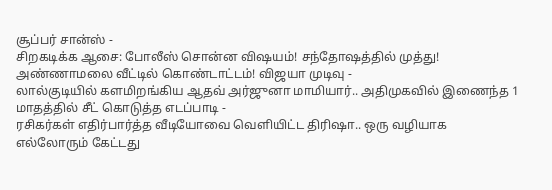சூப்பர் சான்ஸ் -
சிறகடிக்க ஆசை: போலீஸ் சொன்ன விஷயம்! சந்தோஷத்தில் முத்து! அண்ணாமலை வீட்டில் கொண்டாட்டம்! விஜயா முடிவு -
லால்குடியில் களமிறங்கிய ஆதவ் அர்ஜுனா மாமியார்.. அதிமுகவில் இணைந்த 1 மாதத்தில் சீட் கொடுத்த எடப்பாடி -
ரசிகர்கள் எதிர்பார்த்த வீடியோவை வெளியிட்ட திரிஷா.. ஒரு வழியாக எல்லோரும் கேட்டது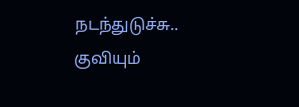நடந்துடுச்சு.. குவியும்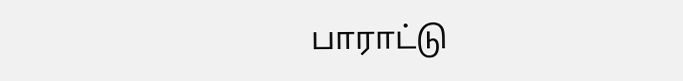பாராட்டு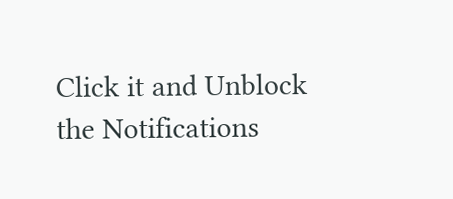Click it and Unblock the Notifications